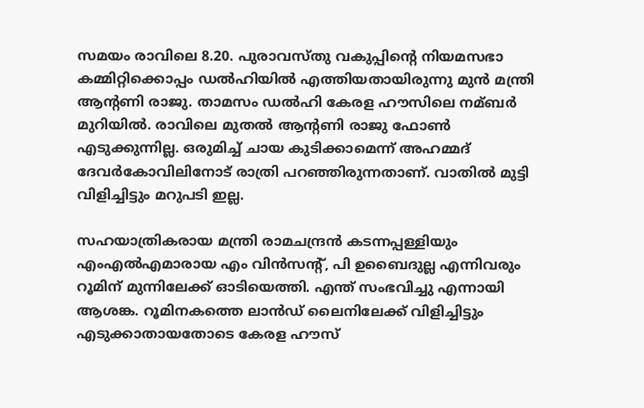സമയം രാവിലെ 8.20. പുരാവസ്തു വകുപ്പിന്റെ നിയമസഭാ കമ്മിറ്റിക്കൊപ്പം ഡല്‍ഹിയില്‍ എത്തിയതായിരുന്നു മുൻ മന്ത്രി ആന്റണി രാജു. താമസം ഡല്‍ഹി കേരള ഹൗസിലെ നമ്ബർ മുറിയില്‍. രാവിലെ മുതല്‍ ആന്റണി രാജു ഫോണ്‍ എടുക്കുന്നില്ല. ഒരുമിച്ച്‌ ചായ കുടിക്കാമെന്ന് അഹമ്മദ് ദേവർകോവിലിനോട് രാത്രി പറഞ്ഞിരുന്നതാണ്. വാതില്‍ മുട്ടി വിളിച്ചിട്ടും മറുപടി ഇല്ല.

സഹയാത്രികരായ മന്ത്രി രാമചന്ദ്രൻ കടന്നപ്പള്ളിയും എംഎല്‍എമാരായ എം വിൻസന്റ്, പി ഉബൈദുല്ല എന്നിവരും റൂമിന് മുന്നിലേക്ക് ഓടിയെത്തി. എന്ത് സംഭവിച്ചു എന്നായി ആശങ്ക. റൂമിനകത്തെ ലാൻഡ് ലൈനിലേക്ക് വിളിച്ചിട്ടും എടുക്കാതായതോടെ കേരള ഹൗസ്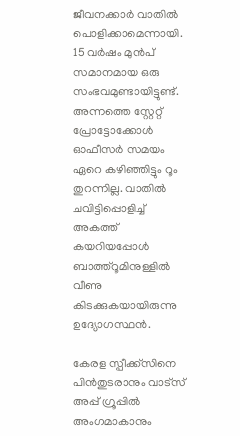ജീവനക്കാർ വാതില്‍ പൊളിക്കാമെന്നായി. 15 വർഷം മുൻപ് സമാനമായ ഒരു സംഭവമുണ്ടായിട്ടുണ്ട്. അന്നത്തെ സ്റ്റേറ്റ് പ്രോട്ടോക്കോള്‍ ഓഫീസർ സമയം ഏറെ കഴിഞ്ഞിട്ടും റൂം തുറന്നില്ല. വാതില്‍ ചവിട്ടിപ്പൊളിച്ച്‌ അകത്ത് കയറിയപ്പോള്‍ ബാത്ത്റൂമിനുള്ളില്‍ വീണു കിടക്കുകയായിരുന്നു ഉദ്യോഗസ്ഥൻ.

കേരള സ്പീക്ക്സിനെ പിൻതുടരാനും വാട്സ് അപ്പ് ഗ്രൂപ്പിൽ അംഗമാകാനും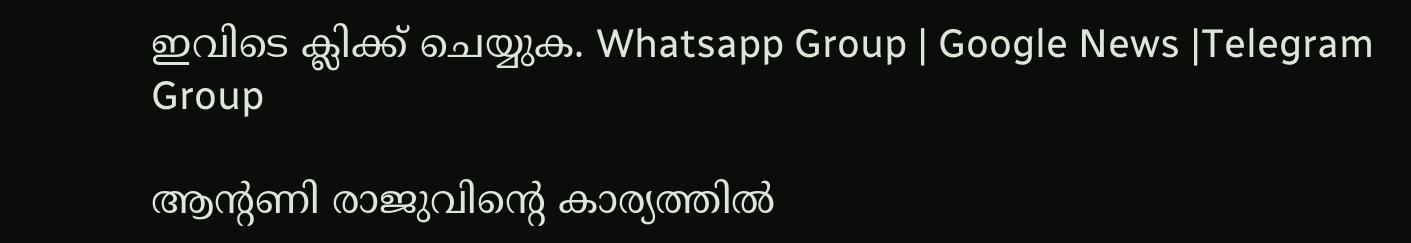ഇവിടെ ക്ലിക്ക് ചെയ്യുക. Whatsapp Group | Google News |Telegram Group

ആന്റണി രാജുവിന്റെ കാര്യത്തില്‍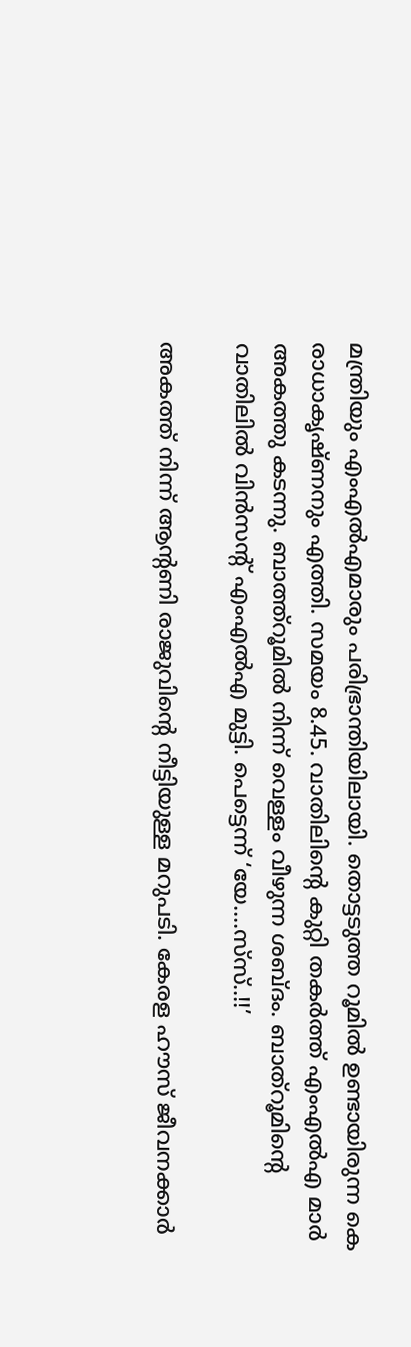മന്ത്രിയും എംഎല്‍എമാരും പരിഭ്രാന്തിയിലായി. തൊട്ടടുത്ത റൂമില്‍ ഉണ്ടായിരുന്ന കെ രാധാകൃഷ്ണനും എത്തി. സമയം 8.45. വാതിലിന്റെ കുറ്റി തകർത്ത് എംഎല്‍എ മാർ അകത്തു കടന്നു. ബാത്ത്റൂമില്‍ നിന്ന് വെള്ളം വീഴുന്ന ശബ്ദം. ബാത്‌റൂമിന്റെ വാതിലില്‍ വിൻസന്റ് എംഎല്‍എ മുട്ടി. പെട്ടെന്ന് ‘യേ….സ്‌സ്..!!’

അകത്ത് നിന്ന് ആന്റണി രാജുവിന്റെ നീട്ടിയുള്ള മറുപടി. കേരള ഹൗസ് ജീവനക്കാർ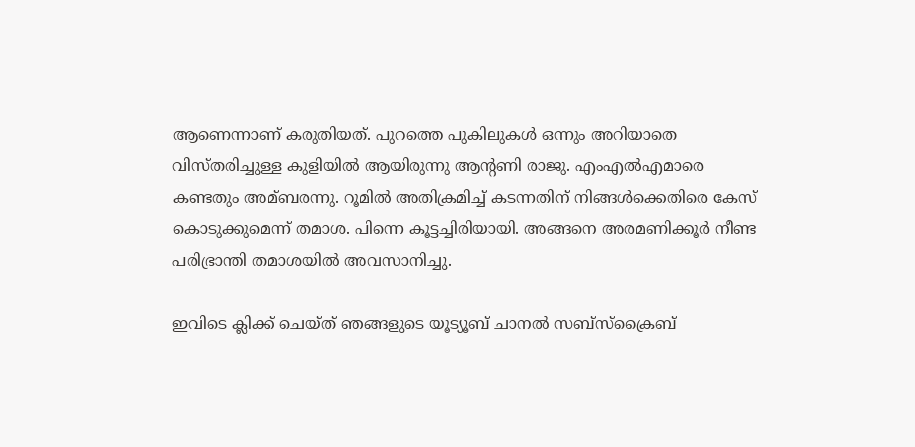ആണെന്നാണ് കരുതിയത്. പുറത്തെ പുകിലുകള്‍ ഒന്നും അറിയാതെ വിസ്തരിച്ചുള്ള കുളിയില്‍ ആയിരുന്നു ആന്റണി രാജു. എംഎല്‍എമാരെ കണ്ടതും അമ്ബരന്നു. റൂമില്‍ അതിക്രമിച്ച്‌ കടന്നതിന് നിങ്ങള്‍ക്കെതിരെ കേസ് കൊടുക്കുമെന്ന് തമാശ. പിന്നെ കൂട്ടച്ചിരിയായി. അങ്ങനെ അരമണിക്കൂർ നീണ്ട പരിഭ്രാന്തി തമാശയില്‍ അവസാനിച്ചു.

ഇവിടെ ക്ലിക്ക് ചെയ്ത് ഞങ്ങളുടെ യൂട്യൂബ് ചാനൽ സബ്സ്ക്രൈബ്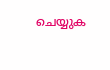ചെയ്യുക